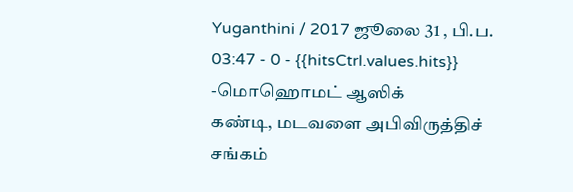Yuganthini / 2017 ஜூலை 31 , பி.ப. 03:47 - 0 - {{hitsCtrl.values.hits}}
-மொஹொமட் ஆஸிக்
கண்டி, மடவளை அபிவிருத்திச் சங்கம்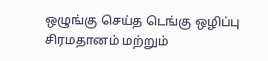ஒழுங்கு செய்த டெங்கு ஒழிப்பு
சிரமதானம் மற்றும்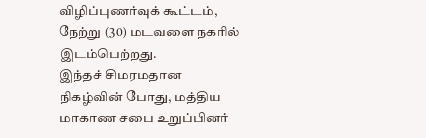விழிப்புணர்வுக் கூட்டம், நேற்று (30) மடவளை நகரில் இடம்பெற்றது.
இந்தச் சிமரமதான நிகழ்வின் போது, மத்திய மாகாண சபை உறுப்பினர்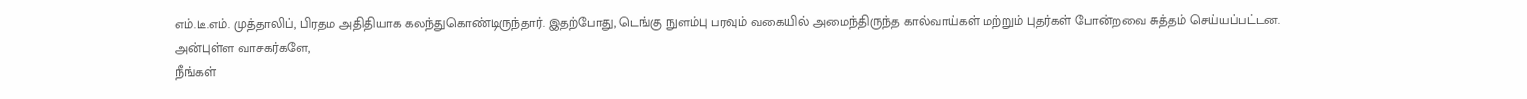எம்.டீ.எம். முத்தாலிப், பிரதம அதிதியாக கலந்துகொண்டிருந்தார். இதற்போது, டெங்கு நுளம்பு பரவும் வகையில் அமைந்திருந்த கால்வாய்கள் மற்றும் புதர்கள் போன்றவை சுத்தம் செய்யப்பட்டன.
அன்புள்ள வாசகர்களே,
நீங்கள்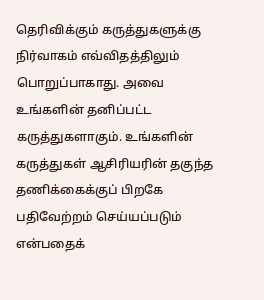தெரிவிக்கும் கருத்துகளுக்கு நிர்வாகம் எவ்விதத்திலும் பொறுப்பாகாது. அவை உங்களின் தனிப்பட்ட கருத்துகளாகும். உங்களின் கருத்துகள் ஆசிரியரின் தகுந்த தணிக்கைக்குப் பிறகே பதிவேற்றம் செய்யப்படும் என்பதைக்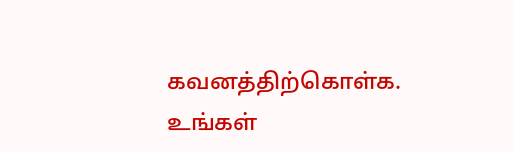கவனத்திற்கொள்க. உங்கள்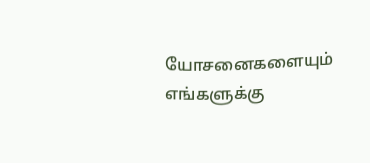யோசனைகளையும் எங்களுக்கு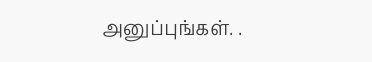அனுப்புங்கள். .